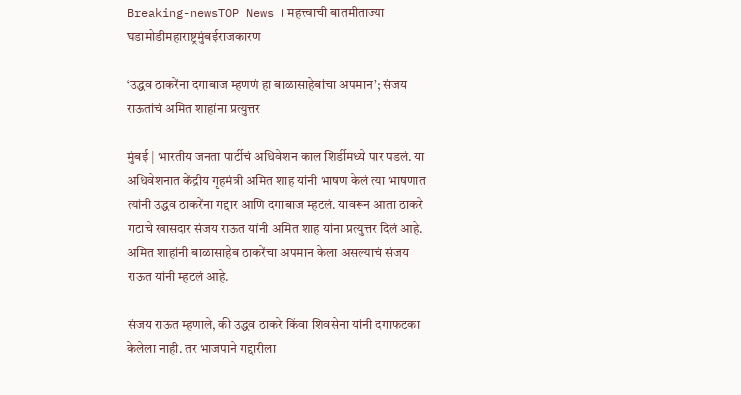Breaking-newsTOP News । महत्त्वाची बातमीताज्या घडामोडीमहाराष्ट्रमुंबईराजकारण

‘उद्धव ठाकरेंना दगाबाज म्हणणं हा बाळासाहेबांचा अपमान’; संजय राऊतांचं अमित शाहांना प्रत्युत्तर

मुंबई | भारतीय जनता पार्टीचं अधिवेशन काल शिर्डीमध्ये पार पडलं. या अधिवेशनात केंद्रीय गृहमंत्री अमित शाह यांनी भाषण केलं त्या भाषणात त्यांनी उद्धव ठाकरेंना गद्दार आणि दगाबाज म्हटलं. यावरून आता ठाकरे गटाचे खासदार संजय राऊत यांनी अमित शाह यांना प्रत्युत्तर दिलं आहे. अमित शाहांनी बाळासाहेब ठाकरेंचा अपमान केला असल्याचं संजय राऊत यांनी म्हटलं आहे.

संजय राऊत म्हणाले, की उद्धव ठाकरे किंवा शिवसेना यांनी दगाफटका केलेला नाही. तर भाजपाने गद्दारीला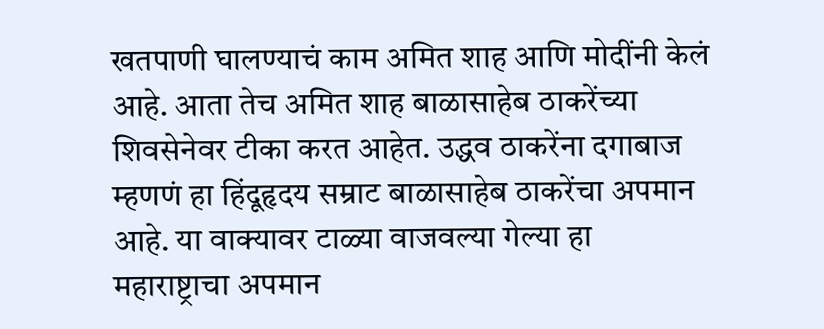खतपाणी घालण्याचं काम अमित शाह आणि मोदींनी केलं आहे. आता तेच अमित शाह बाळासाहेब ठाकरेंच्या शिवसेनेवर टीका करत आहेत. उद्धव ठाकरेंना दगाबाज म्हणणं हा हिंदूहृदय सम्राट बाळासाहेब ठाकरेंचा अपमान आहे. या वाक्यावर टाळ्या वाजवल्या गेल्या हा महाराष्ट्राचा अपमान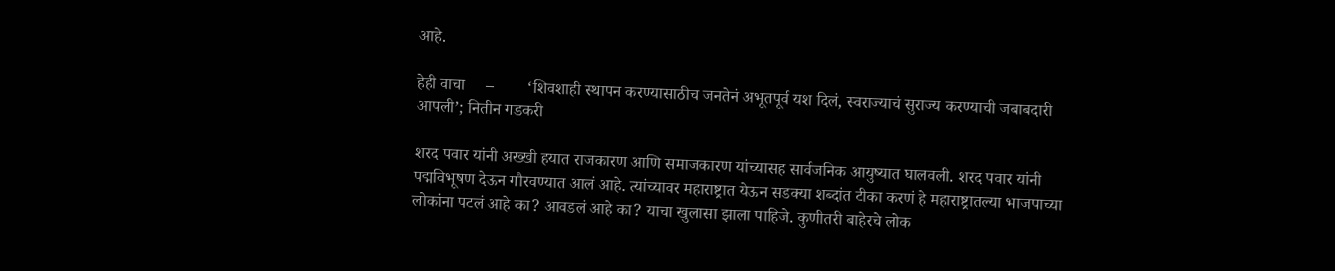आहे.

हेही वाचा     –        ‘शिवशाही स्थापन करण्यासाठीच जनतेनं अभूतपूर्व यश दिलं, स्वराज्याचं सुराज्य करण्याची जबाबदारी आपली’; नितीन गडकरी

शरद पवार यांनी अख्खी हयात राजकारण आणि समाजकारण यांच्यासह सार्वजनिक आयुष्यात घालवली. शरद पवार यांनी पद्मविभूषण देऊन गौरवण्यात आलं आहे. त्यांच्यावर महाराष्ट्रात येऊन सडक्या शब्दांत टीका करणं हे महाराष्ट्रातल्या भाजपाच्या लोकांना पटलं आहे का? आवडलं आहे का? याचा खुलासा झाला पाहिजे. कुणीतरी बाहेरचे लोक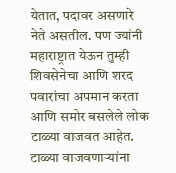येतात, पदावर असणारे नेते असतील. पण ज्यांनी महाराष्ट्रात येऊन तुम्ही शिवसेनेचा आणि शरद पवारांचा अपमान करता आणि समोर बसलेले लोक टाळ्या वाजवत आहेत. टाळ्या वाजवणाऱ्यांना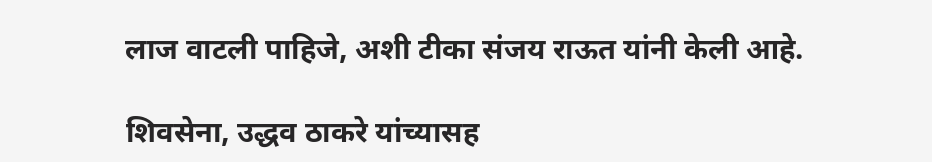लाज वाटली पाहिजे, अशी टीका संजय राऊत यांनी केली आहे.

शिवसेना, उद्धव ठाकरे यांच्यासह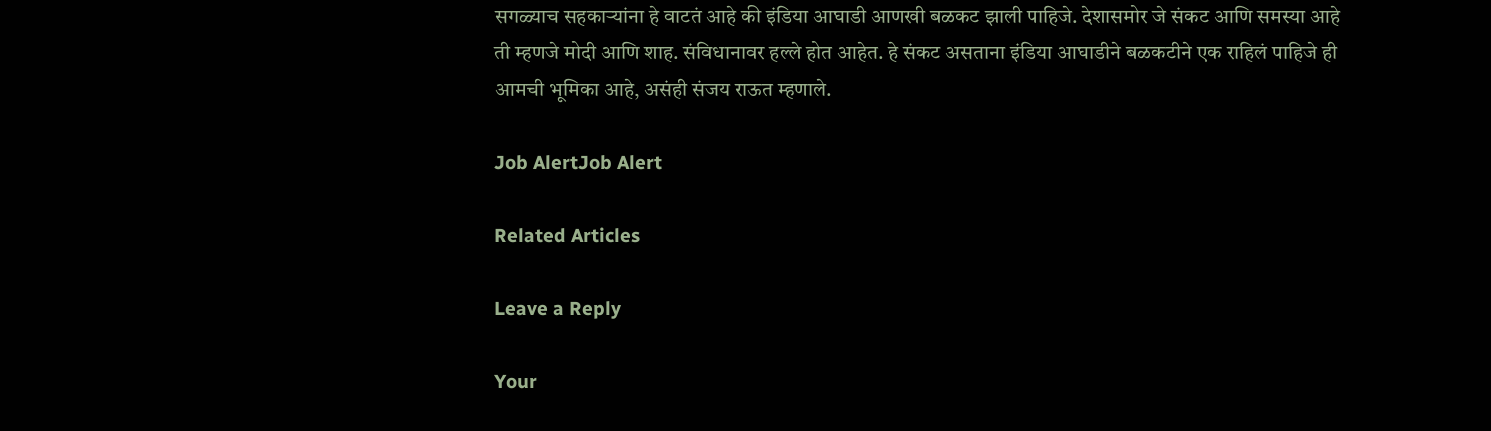सगळ्याच सहकाऱ्यांना हे वाटतं आहे की इंडिया आघाडी आणखी बळकट झाली पाहिजे. देशासमोर जे संकट आणि समस्या आहे ती म्हणजे मोदी आणि शाह. संविधानावर हल्ले होत आहेत. हे संकट असताना इंडिया आघाडीने बळकटीने एक राहिलं पाहिजे ही आमची भूमिका आहे, असंही संजय राऊत म्हणाले.

Job AlertJob Alert

Related Articles

Leave a Reply

Your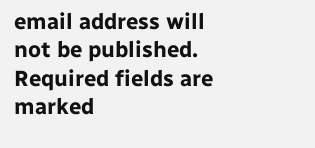email address will not be published. Required fields are marked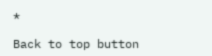*

Back to top button